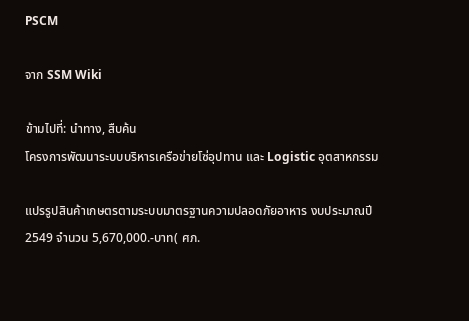PSCM

จาก SSM Wiki

ข้ามไปที่: นำทาง, สืบค้น
โครงการพัฒนาระบบบริหารเครือข่ายโซ่อุปทาน และ Logistic อุตสาหกรรม

แปรรูปสินค้าเกษตรตามระบบมาตรฐานความปลอดภัยอาหาร งบประมาณปี 2549 จำนวน 5,670,000.-บาท( ศภ.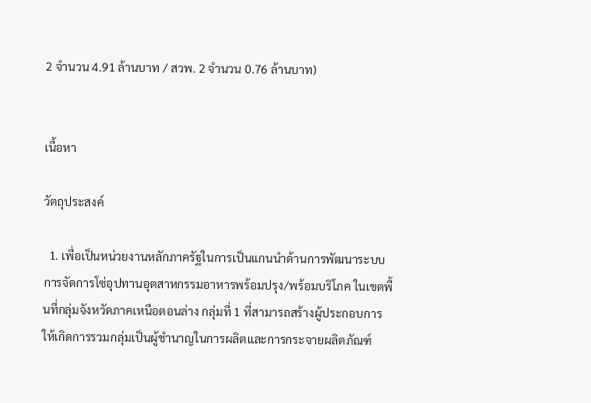2 จำนวน 4.91 ล้านบาท / สวพ. 2 จำนวน 0.76 ล้านบาท)


เนื้อหา

วัตถุประสงค์

  1. เพื่อเป็นหน่วยงานหลักภาครัฐในการเป็นแกนนำด้านการพัฒนาระบบการจัดการโซ่อุปทานอุตสาหกรรมอาหารพร้อมปรุง/พร้อมบริโภค ในเขตพื้นที่กลุ่มจังหวัดภาคเหนือตอนล่าง กลุ่มที่ 1 ที่สามารถสร้างผู้ประกอบการให้เกิดการรวมกลุ่มเป็นผู้ชำนาญในการผลิตและการกระจายผลิตภัณฑ์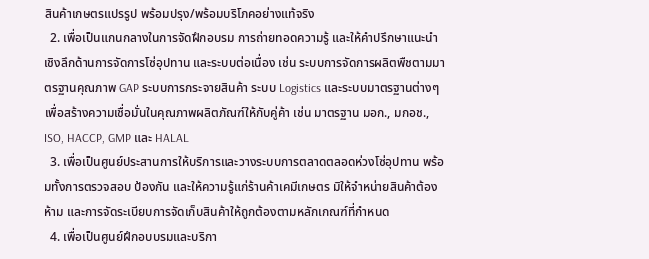สินค้าเกษตรแปรรูป พร้อมปรุง/พร้อมบริโภคอย่างแท้จริง
  2. เพื่อเป็นแกนกลางในการจัดฝึกอบรม การถ่ายทอดความรู้ และให้คำปรึกษาแนะนำเชิงลึกด้านการจัดการโซ่อุปทาน และระบบต่อเนื่อง เช่น ระบบการจัดการผลิตพืชตามมาตรฐานคุณภาพ GAP ระบบการกระจายสินค้า ระบบ Logistics และระบบมาตรฐานต่างๆ เพื่อสร้างความเชื่อมั่นในคุณภาพผลิตภัณฑ์ให้กับคู่ค้า เช่น มาตรฐาน มอก., มกอช., ISO, HACCP, GMP และ HALAL
  3. เพื่อเป็นศูนย์ประสานการให้บริการและวางระบบการตลาดตลอดห่วงโซ่อุปทาน พร้อมทั้งการตรวจสอบ ป้องกัน และให้ความรู้แก่ร้านค้าเคมีเกษตร มิให้จำหน่ายสินค้าต้องห้าม และการจัดระเบียบการจัดเก็บสินค้าให้ถูกต้องตามหลักเกณฑ์ที่กำหนด
  4. เพื่อเป็นศูนย์ฝึกอบบรมและบริกา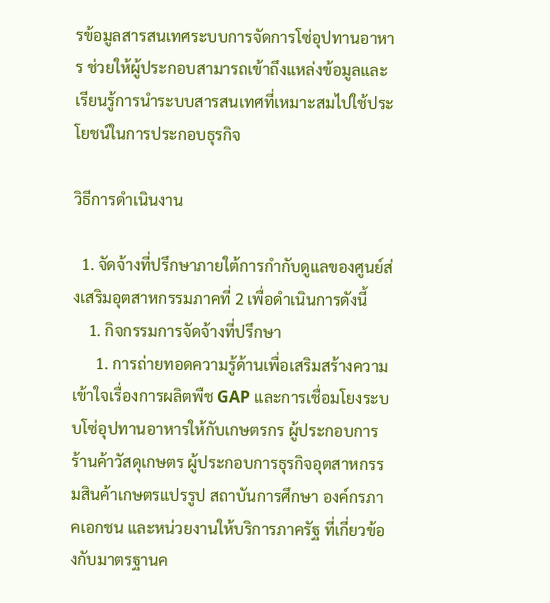รข้อมูลสารสนเทศระบบการจัดการโซ่อุปทานอาหาร ช่วยให้ผู้ประกอบสามารถเข้าถึงแหล่งข้อมูลและเรียนรู้การนำระบบสารสนเทศที่เหมาะสมไปใช้ประโยชน์ในการประกอบธุรกิจ

วิธีการดำเนินงาน

  1. จัดจ้างที่ปรึกษาภายใต้การกำกับดูแลของศูนย์ส่งเสริมอุตสาหกรรมภาคที่ 2 เพื่อดำเนินการดังนี้
    1. กิจกรรมการจัดจ้างที่ปรึกษา
      1. การถ่ายทอดความรู้ด้านเพื่อเสริมสร้างความเข้าใจเรื่องการผลิตพืช GAP และการเชื่อมโยงระบบโซ่อุปทานอาหารให้กับเกษตรกร ผู้ประกอบการร้านค้าวัสดุเกษตร ผู้ประกอบการธุรกิจอุตสาหกรรมสินค้าเกษตรแปรรูป สถาบันการศึกษา องค์กรภาคเอกชน และหน่วยงานให้บริการภาครัฐ ที่เกี่ยวข้องกับมาตรฐานค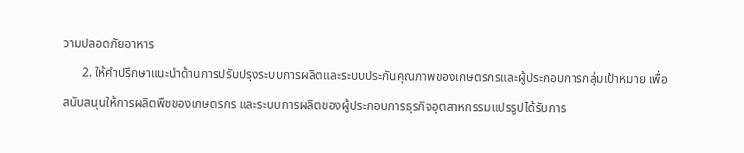วามปลอดภัยอาหาร
      2. ให้คำปรึกษาแนะนำด้านการปรับปรุงระบบการผลิตและระบบประกันคุณภาพของเกษตรกรและผู้ประกอบการกลุ่มเป้าหมาย เพื่อสนับสนุนให้การผลิตพืชของเกษตรกร และระบบการผลิตของผู้ประกอบการธุรกิจอุตสาหกรรมแปรรูปได้รับการ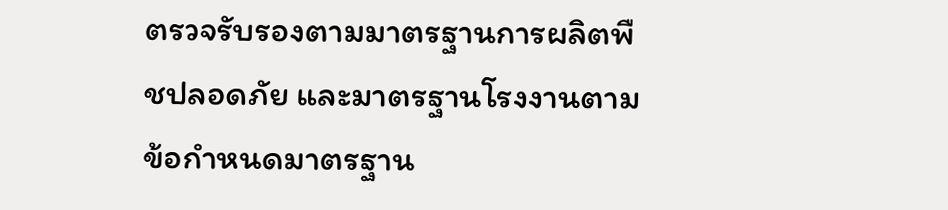ตรวจรับรองตามมาตรฐานการผลิตพืชปลอดภัย และมาตรฐานโรงงานตามข้อกำหนดมาตรฐาน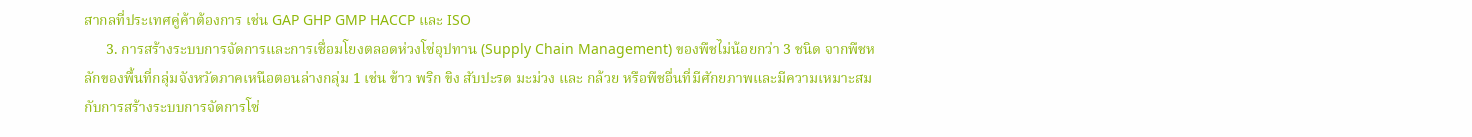สากลที่ประเทศคู่ค้าต้องการ เช่น GAP GHP GMP HACCP และ ISO
      3. การสร้างระบบการจัดการและการเชื่อมโยงตลอดห่วงโซ่อุปทาน (Supply Chain Management) ของพืชไม่น้อยกว่า 3 ชนิด จากพืชหลักของพื้นที่กลุ่มจังหวัดภาคเหนือตอนล่างกลุ่ม 1 เช่น ข้าว พริก ขิง สับปะรด มะม่วง และ กล้วย หรือพืชอื่นที่มีศักยภาพและมีความเหมาะสมกับการสร้างระบบการจัดการโซ่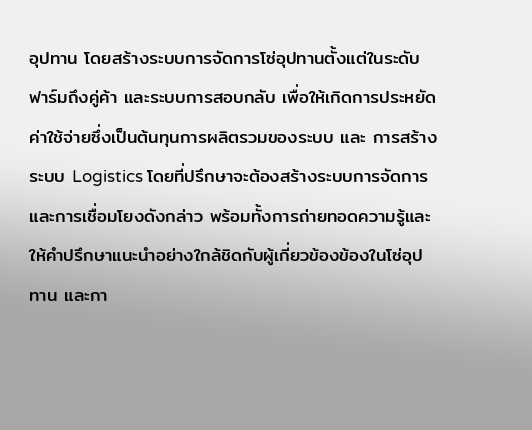อุปทาน โดยสร้างระบบการจัดการโซ่อุปทานตั้งแต่ในระดับฟาร์มถึงคู่ค้า และระบบการสอบกลับ เพื่อให้เกิดการประหยัดค่าใช้จ่ายซึ่งเป็นต้นทุนการผลิตรวมของระบบ และ การสร้างระบบ Logistics โดยที่ปรึกษาจะต้องสร้างระบบการจัดการและการเชื่อมโยงดังกล่าว พร้อมทั้งการถ่ายทอดความรู้และให้คำปรึกษาแนะนำอย่างใกล้ชิดกับผู้เกี่ยวข้องข้องในโซ่อุปทาน และกา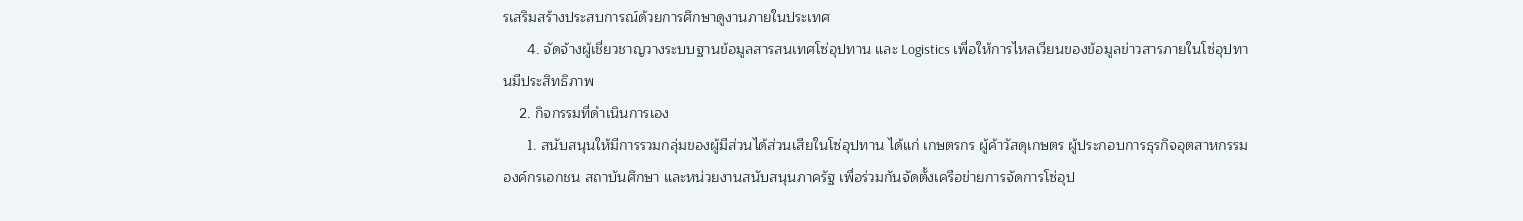รเสริมสร้างประสบการณ์ด้วยการศึกษาดูงานภายในประเทศ
      4. จัดจ้างผู้เชี่ยวชาญวางระบบฐานข้อมูลสารสนเทศโซ่อุปทาน และ Logistics เพื่อให้การไหลเวียนของข้อมูลข่าวสารภายในโซ่อุปทานมีประสิทธิภาพ
    2. กิจกรรมที่ดำเนินการเอง
      1. สนับสนุนให้มีการรวมกลุ่มของผู้มีส่วนได้ส่วนเสียในโซ่อุปทาน ได้แก่ เกษตรกร ผู้ค้าวัสดุเกษตร ผู้ประกอบการธุรกิจอุตสาหกรรม องค์กรเอกชน สถาบันศึกษา และหน่วยงานสนับสนุนภาครัฐ เพื่อร่วมกันจัดตั้งเครือข่ายการจัดการโซ่อุป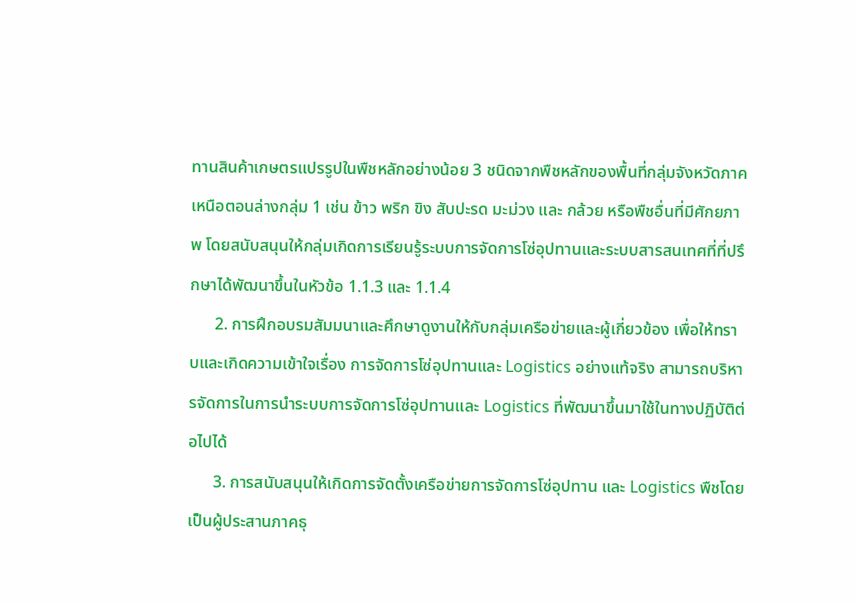ทานสินค้าเกษตรแปรรูปในพืชหลักอย่างน้อย 3 ชนิดจากพืชหลักของพื้นที่กลุ่มจังหวัดภาคเหนือตอนล่างกลุ่ม 1 เช่น ข้าว พริก ขิง สับปะรด มะม่วง และ กล้วย หรือพืชอื่นที่มีศักยภาพ โดยสนับสนุนให้กลุ่มเกิดการเรียนรู้ระบบการจัดการโซ่อุปทานและระบบสารสนเทศที่ที่ปรึกษาได้พัฒนาขึ้นในหัวข้อ 1.1.3 และ 1.1.4
      2. การฝึกอบรมสัมมนาและศึกษาดูงานให้กับกลุ่มเครือข่ายและผู้เกี่ยวข้อง เพื่อให้ทราบและเกิดความเข้าใจเรื่อง การจัดการโซ่อุปทานและ Logistics อย่างแท้จริง สามารถบริหารจัดการในการนำระบบการจัดการโซ่อุปทานและ Logistics ที่พัฒนาขึ้นมาใช้ในทางปฏิบัติต่อไปได้
      3. การสนับสนุนให้เกิดการจัดตั้งเครือข่ายการจัดการโซ่อุปทาน และ Logistics พืชโดยเป็นผู้ประสานภาคธุ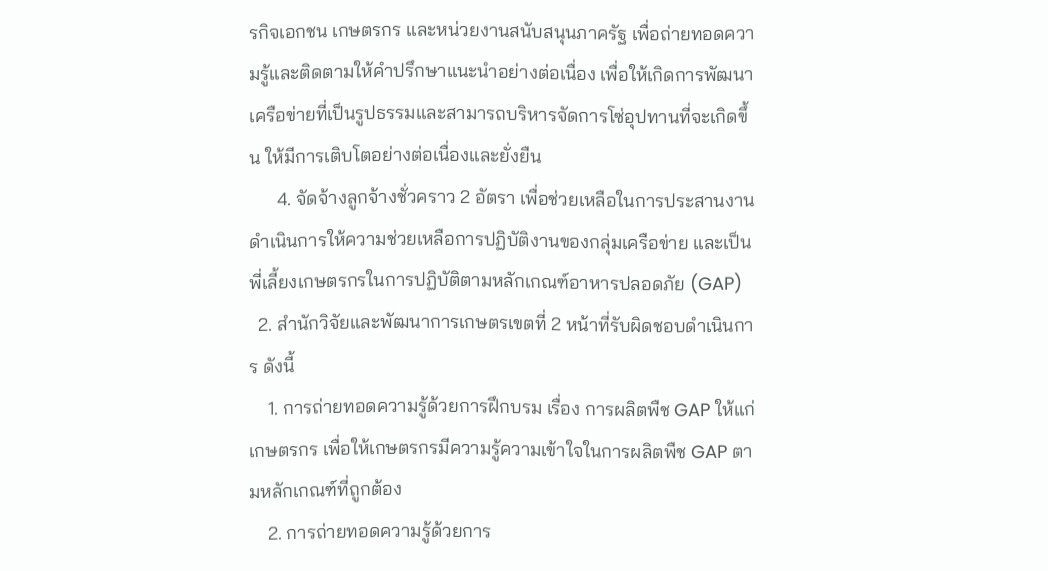รกิจเอกชน เกษตรกร และหน่วยงานสนับสนุนภาครัฐ เพื่อถ่ายทอดความรู้และติดตามให้คำปรึกษาแนะนำอย่างต่อเนื่อง เพื่อให้เกิดการพัฒนาเครือข่ายที่เป็นรูปธรรมและสามารถบริหารจัดการโซ่อุปทานที่จะเกิดขึ้น ให้มีการเติบโตอย่างต่อเนื่องและยั่งยืน
      4. จัดจ้างลูกจ้างชั่วคราว 2 อัตรา เพื่อช่วยเหลือในการประสานงาน ดำเนินการให้ความช่วยเหลือการปฏิบัติงานของกลุ่มเครือข่าย และเป็นพี่เลี้ยงเกษตรกรในการปฏิบัติตามหลักเกณฑ์อาหารปลอดภัย (GAP)
  2. สำนักวิจัยและพัฒนาการเกษตรเขตที่ 2 หน้าที่รับผิดชอบดำเนินการ ดังนี้
    1. การถ่ายทอดความรู้ด้วยการฝึกบรม เรื่อง การผลิตพืช GAP ให้แก่เกษตรกร เพื่อให้เกษตรกรมีความรู้ความเข้าใจในการผลิตพืช GAP ตามหลักเกณฑ์ที่ถูกต้อง
    2. การถ่ายทอดความรู้ด้วยการ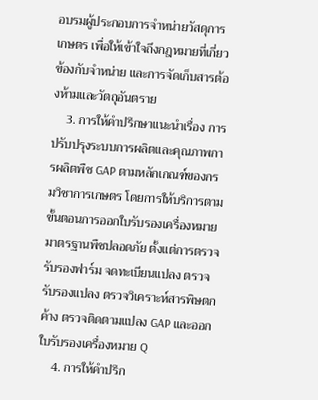อบรมผู้ประกอบการจำหน่ายวัสดุการเกษตร เพื่อให้เข้าใจถึงกฎหมายที่เกี่ยวข้องกับจำหน่าย และการจัดเก็บสารต้องห้ามและวัตถุอันตราย
    3. การให้คำปรึกษาแนะนำเรื่อง การปรับปรุงระบบการผลิตและคุณภาพการผลิตพืช GAP ตามหลักเกณฑ์ของกรมวิชาการเกษตร โดยการให้บริการตามขั้นตอนการออกใบรับรองเครื่องหมายมาตรฐานพืชปลอดภัย ตั้งแต่การตรวจรับรองฟาร์ม จดทะเบียนแปลง ตรวจรับรองแปลง ตรวจวิเคราะห์สารพิษตกค้าง ตรวจติดตามแปลง GAP และออกใบรับรองเครื่องหมาย Q
    4. การให้คำปรึก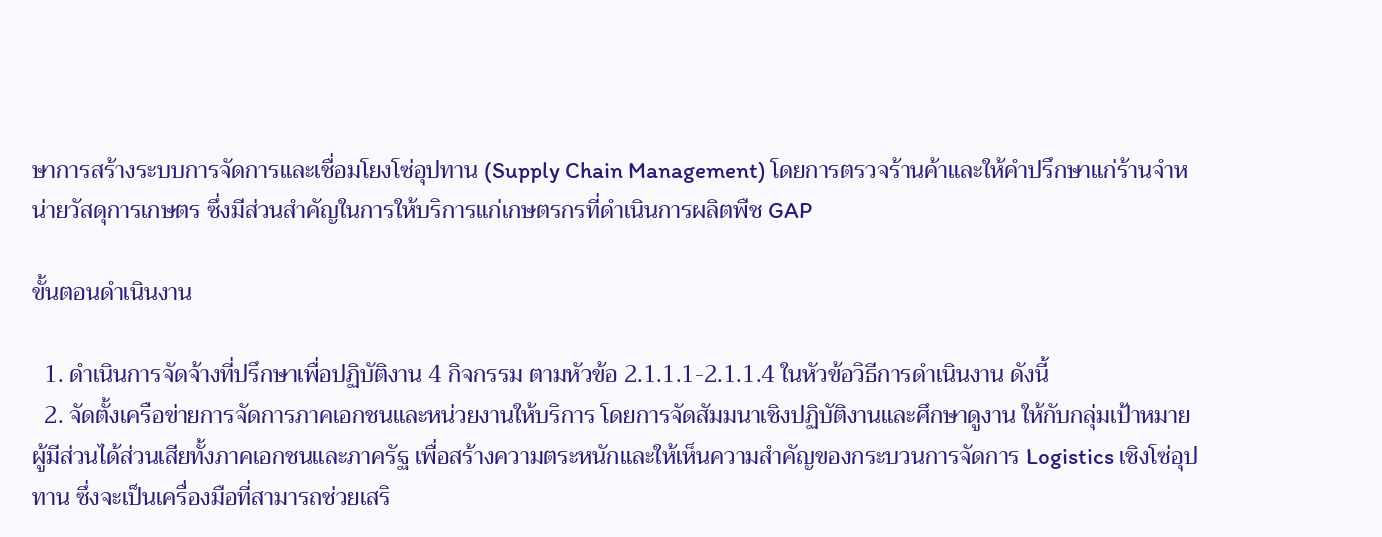ษาการสร้างระบบการจัดการและเชื่อมโยงโซ่อุปทาน (Supply Chain Management) โดยการตรวจร้านค้าและให้คำปรึกษาแก่ร้านจำหน่ายวัสดุการเกษตร ซึ่งมีส่วนสำคัญในการให้บริการแก่เกษตรกรที่ดำเนินการผลิตพืช GAP

ขั้นตอนดำเนินงาน

  1. ดำเนินการจัดจ้างที่ปรึกษาเพื่อปฏิบัติงาน 4 กิจกรรม ตามหัวข้อ 2.1.1.1-2.1.1.4 ในหัวข้อวิธีการดำเนินงาน ดังนี้
  2. จัดตั้งเครือข่ายการจัดการภาคเอกชนและหน่วยงานให้บริการ โดยการจัดสัมมนาเชิงปฏิบัติงานและศึกษาดูงาน ให้กับกลุ่มเป้าหมายผู้มีส่วนได้ส่วนเสียทั้งภาคเอกชนและภาครัฐ เพื่อสร้างความตระหนักและให้เห็นความสำคัญของกระบวนการจัดการ Logistics เชิงโซ่อุปทาน ซึ่งจะเป็นเครื่องมือที่สามารถช่วยเสริ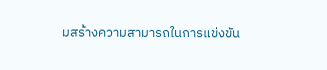มสร้างความสามารถในการแข่งขัน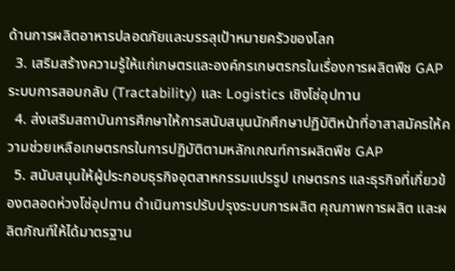ด้านการผลิตอาหารปลอดภัยและบรรลุเป้าหมายครัวของโลก
  3. เสริมสร้างความรู้ให้แก่เกษตรและองค์กรเกษตรกรในเรื่องการผลิตพืช GAP ระบบการสอบกลับ (Tractability) และ Logistics เชิงโซ่อุปทาน
  4. ส่งเสริมสถาบันการศึกษาให้การสนับสนุนนักศึกษาปฏิบัติหน้าที่อาสาสมัครให้ความช่วยเหลือเกษตรกรในการปฏิบัติตามหลักเกณฑ์การผลิตพืช GAP
  5. สนับสนุนให้ผู้ประกอบธุรกิจอุตสาหกรรมแปรรูป เกษตรกร และธุรกิจที่เกี่ยวข้องตลอดห่วงโซ่อุปทาน ดำเนินการปรับปรุงระบบการผลิต คุณภาพการผลิต และผลิตภัณฑ์ให้ได้มาตรฐาน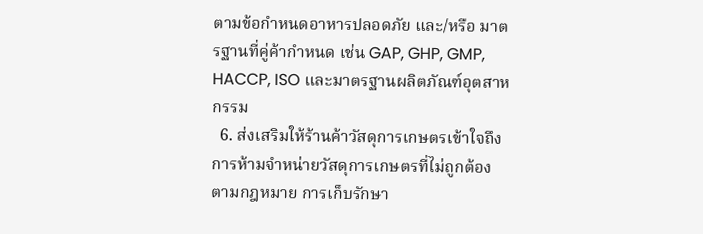ตามข้อกำหนดอาหารปลอดภัย และ/หรือ มาตรฐานที่คู่ค้ากำหนด เช่น GAP, GHP, GMP, HACCP, ISO และมาตรฐานผลิตภัณฑ์อุตสาหกรรม
  6. ส่งเสริมให้ร้านค้าวัสดุการเกษตรเข้าใจถึงการห้ามจำหน่ายวัสดุการเกษตรที่ไม่ถูกต้องตามกฎหมาย การเก็บรักษา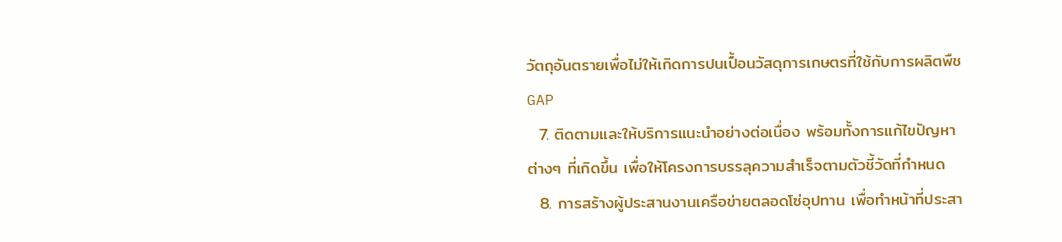วัตถุอันตรายเพื่อไม่ให้เกิดการปนเปื้อนวัสดุการเกษตรที่ใช้กับการผลิตพืช GAP
  7. ติดตามและให้บริการแนะนำอย่างต่อเนื่อง พร้อมทั้งการแก้ไขปัญหาต่างๆ ที่เกิดขึ้น เพื่อให้โครงการบรรลุความสำเร็จตามตัวชี้วัดที่กำหนด
  8. การสร้างผู้ประสานงานเครือข่ายตลอดโซ่อุปทาน เพื่อทำหน้าที่ประสา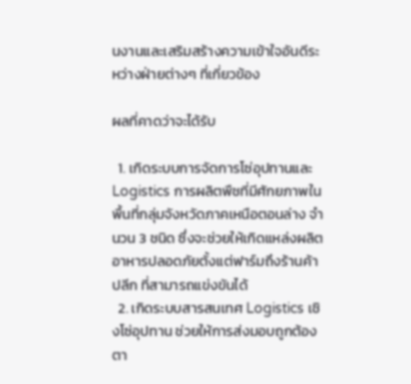นงานและเสริมสร้างความเข้าใจอันดีระหว่างฝ่ายต่างๆ ที่เกี่ยวข้อง

ผลที่คาดว่าจะได้รับ

  1. เกิดระบบการจัดการโซ่อุปทานและ Logistics การผลิตพืชที่มีศักยภาพในพื้นที่กลุ่มจังหวัดภาคเหนือตอนล่าง จำนวน 3 ชนิด ซึ่งจะช่วยให้เกิดแหล่งผลิตอาหารปลอดภัยตั้งแต่ฟาร์มถึงร้านค้าปลีก ที่สามารถแข่งขันได้
  2. เกิดระบบสารสนเทศ Logistics เชิงโซ่อุปทาน ช่วยให้การส่งมอบถูกต้องตา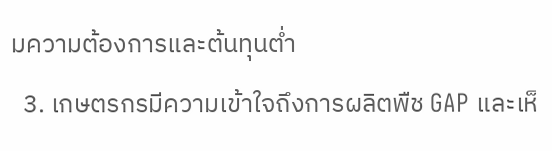มความต้องการและต้นทุนต่ำ
  3. เกษตรกรมีความเข้าใจถึงการผลิตพืช GAP และเห็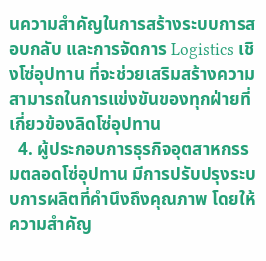นความสำคัญในการสร้างระบบการสอบกลับ และการจัดการ Logistics เชิงโซ่อุปทาน ที่จะช่วยเสริมสร้างความสามารถในการแข่งขันของทุกฝ่ายที่เกี่ยวข้องลิดโซ่อุปทาน
  4. ผู้ประกอบการธุรกิจอุตสาหกรรมตลอดโซ่อุปทาน มีการปรับปรุงระบบการผลิตที่คำนึงถึงคุณภาพ โดยให้ความสำคัญ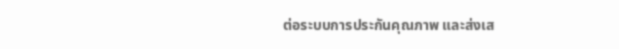ต่อระบบการประกันคุณภาพ และส่งเส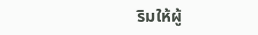ริมให้ผู้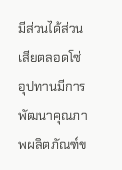มีส่วนได้ส่วนเสียตลอดโซ่อุปทานมีการพัฒนาคุณภาพผลิตภัณฑ์ข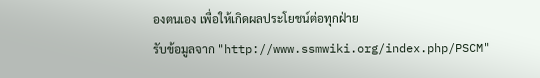องตนเอง เพื่อให้เกิดผลประโยชน์ต่อทุกฝ่าย
รับข้อมูลจาก "http://www.ssmwiki.org/index.php/PSCM"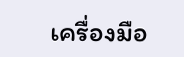เครื่องมือ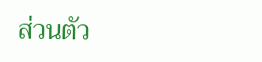ส่วนตัว